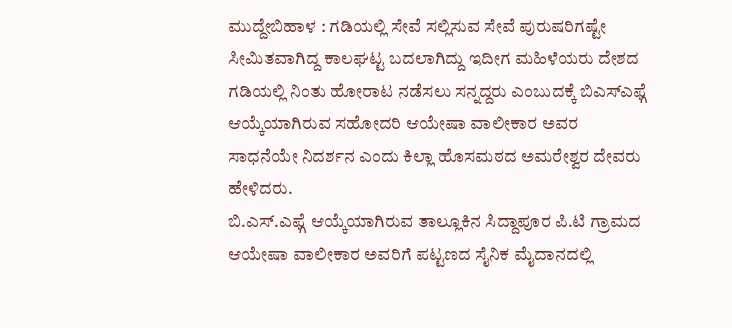ಮುದ್ದೇಬಿಹಾಳ : ಗಡಿಯಲ್ಲಿ ಸೇವೆ ಸಲ್ಲಿಸುವ ಸೇವೆ ಪುರುಷರಿಗಷ್ಟೇ ಸೀಮಿತವಾಗಿದ್ದ ಕಾಲಘಟ್ಟ ಬದಲಾಗಿದ್ದು ಇದೀಗ ಮಹಿಳೆಯರು ದೇಶದ ಗಡಿಯಲ್ಲಿ ನಿಂತು ಹೋರಾಟ ನಡೆಸಲು ಸನ್ನದ್ದರು ಎಂಬುದಕ್ಕೆ ಬಿಎಸ್ಎಫ್ಗೆ ಆಯ್ಕೆಯಾಗಿರುವ ಸಹೋದರಿ ಆಯೇಷಾ ವಾಲೀಕಾರ ಅವರ ಸಾಧನೆಯೇ ನಿದರ್ಶನ ಎಂದು ಕಿಲ್ಲಾ ಹೊಸಮಠದ ಅಮರೇಶ್ವರ ದೇವರು ಹೇಳಿದರು.
ಬಿ.ಎಸ್.ಎಫ್ಗೆ ಆಯ್ಕೆಯಾಗಿರುವ ತಾಲ್ಲೂಕಿನ ಸಿದ್ದಾಪೂರ ಪಿ.ಟಿ ಗ್ರಾಮದ ಆಯೇಷಾ ವಾಲೀಕಾರ ಅವರಿಗೆ ಪಟ್ಟಣದ ಸೈನಿಕ ಮೈದಾನದಲ್ಲಿ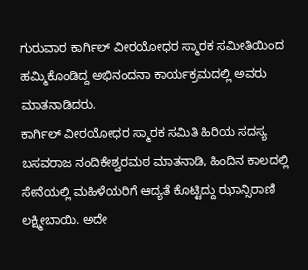ಗುರುವಾರ ಕಾರ್ಗಿಲ್ ವೀರಯೋಧರ ಸ್ಮಾರಕ ಸಮೀತಿಯಿಂದ ಹಮ್ಮಿಕೊಂಡಿದ್ದ ಅಭಿನಂದನಾ ಕಾರ್ಯಕ್ರಮದಲ್ಲಿ ಅವರು ಮಾತನಾಡಿದರು.
ಕಾರ್ಗಿಲ್ ವೀರಯೋಧರ ಸ್ಮಾರಕ ಸಮಿತಿ ಹಿರಿಯ ಸದಸ್ಯ ಬಸವರಾಜ ನಂದಿಕೇಶ್ವರಮಠ ಮಾತನಾಡಿ, ಹಿಂದಿನ ಕಾಲದಲ್ಲಿ ಸೇನೆಯಲ್ಲಿ ಮಹಿಳೆಯರಿಗೆ ಆದ್ಯತೆ ಕೊಟ್ಟಿದ್ದು ಝಾನ್ಸಿರಾಣಿ ಲಕ್ಷ್ಮೀಬಾಯಿ. ಅದೇ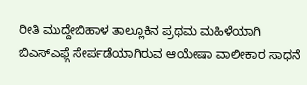ರೀತಿ ಮುದ್ದೇಬಿಹಾಳ ತಾಲ್ಲೂಕಿನ ಪ್ರಥಮ ಮಹಿಳೆಯಾಗಿ ಬಿಎಸ್ಎಫ್ಗೆ ಸೇರ್ಪಡೆಯಾಗಿರುವ ಆಯೇಷಾ ವಾಲೀಕಾರ ಸಾಧನೆ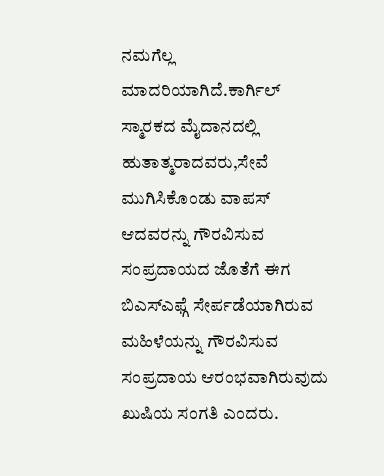ನಮಗೆಲ್ಲ ಮಾದರಿಯಾಗಿದೆ.ಕಾರ್ಗಿಲ್ ಸ್ಮಾರಕದ ಮೈದಾನದಲ್ಲಿ ಹುತಾತ್ಮರಾದವರು,ಸೇವೆ ಮುಗಿಸಿಕೊಂಡು ವಾಪಸ್ ಆದವರನ್ನು ಗೌರವಿಸುವ ಸಂಪ್ರದಾಯದ ಜೊತೆಗೆ ಈಗ ಬಿಎಸ್ಎಫ್ಗೆ ಸೇರ್ಪಡೆಯಾಗಿರುವ ಮಹಿಳೆಯನ್ನು ಗೌರವಿಸುವ ಸಂಪ್ರದಾಯ ಆರಂಭವಾಗಿರುವುದು ಖುಷಿಯ ಸಂಗತಿ ಎಂದರು.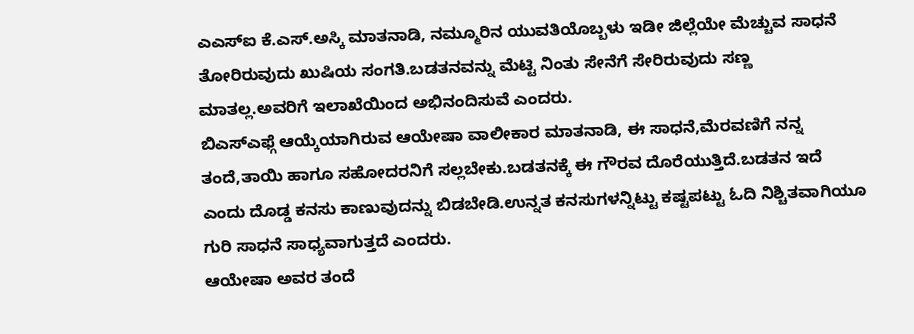ಎಎಸ್ಐ ಕೆ.ಎಸ್.ಅಸ್ಕಿ ಮಾತನಾಡಿ, ನಮ್ಮೂರಿನ ಯುವತಿಯೊಬ್ಬಳು ಇಡೀ ಜಿಲ್ಲೆಯೇ ಮೆಚ್ಚುವ ಸಾಧನೆ ತೋರಿರುವುದು ಖುಷಿಯ ಸಂಗತಿ.ಬಡತನವನ್ನು ಮೆಟ್ಟಿ ನಿಂತು ಸೇನೆಗೆ ಸೇರಿರುವುದು ಸಣ್ಣ ಮಾತಲ್ಲ.ಅವರಿಗೆ ಇಲಾಖೆಯಿಂದ ಅಭಿನಂದಿಸುವೆ ಎಂದರು.
ಬಿಎಸ್ಎಫ್ಗೆ ಆಯ್ಕೆಯಾಗಿರುವ ಆಯೇಷಾ ವಾಲೀಕಾರ ಮಾತನಾಡಿ, ಈ ಸಾಧನೆ,ಮೆರವಣಿಗೆ ನನ್ನ ತಂದೆ,ತಾಯಿ ಹಾಗೂ ಸಹೋದರನಿಗೆ ಸಲ್ಲಬೇಕು.ಬಡತನಕ್ಕೆ ಈ ಗೌರವ ದೊರೆಯುತ್ತಿದೆ.ಬಡತನ ಇದೆ ಎಂದು ದೊಡ್ಡ ಕನಸು ಕಾಣುವುದನ್ನು ಬಿಡಬೇಡಿ.ಉನ್ನತ ಕನಸುಗಳನ್ನಿಟ್ಟು ಕಷ್ಟಪಟ್ಟು ಓದಿ ನಿಶ್ಚಿತವಾಗಿಯೂ ಗುರಿ ಸಾಧನೆ ಸಾಧ್ಯವಾಗುತ್ತದೆ ಎಂದರು.
ಆಯೇಷಾ ಅವರ ತಂದೆ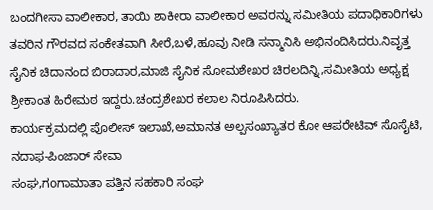ಬಂದಗೀಸಾ ವಾಲೀಕಾರ, ತಾಯಿ ಶಾಕೀರಾ ವಾಲೀಕಾರ ಅವರನ್ನು ಸಮೀತಿಯ ಪದಾಧಿಕಾರಿಗಳು ತವರಿನ ಗೌರವದ ಸಂಕೇತವಾಗಿ ಸೀರೆ,ಬಳೆ,ಹೂವು ನೀಡಿ ಸನ್ಮಾನಿಸಿ ಅಭಿನಂದಿಸಿದರು.ನಿವೃತ್ತ ಸೈನಿಕ ಚಿದಾನಂದ ಬಿರಾದಾರ,ಮಾಜಿ ಸೈನಿಕ ಸೋಮಶೇಖರ ಚಿರಲದಿನ್ನಿ,ಸಮೀತಿಯ ಅಧ್ಯಕ್ಷ ಶ್ರೀಕಾಂತ ಹಿರೇಮಠ ಇದ್ದರು.ಚಂದ್ರಶೇಖರ ಕಲಾಲ ನಿರೂಪಿಸಿದರು.
ಕಾರ್ಯಕ್ರಮದಲ್ಲಿ ಪೊಲೀಸ್ ಇಲಾಖೆ,ಅಮಾನತ ಅಲ್ಪಸಂಖ್ಯಾತರ ಕೋ ಆಪರೇಟಿವ್ ಸೊಸೈಟಿ, ನದಾಫ-ಪಿಂಜಾರ್ ಸೇವಾ
ಸಂಘ,ಗoಗಾಮಾತಾ ಪತ್ತಿನ ಸಹಕಾರಿ ಸಂಘ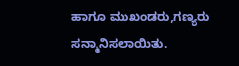ಹಾಗೂ ಮುಖಂಡರು,ಗಣ್ಯರು ಸನ್ಮಾನಿಸಲಾಯಿತು.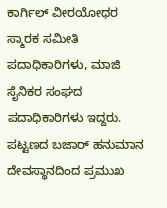ಕಾರ್ಗಿಲ್ ವೀರಯೋಧರ ಸ್ಮಾರಕ ಸಮೀತಿ ಪದಾಧಿಕಾರಿಗಳು, ಮಾಜಿ ಸೈನಿಕರ ಸಂಘದ ಪದಾಧಿಕಾರಿಗಳು ಇದ್ದರು.
ಪಟ್ಟಣದ ಬಜಾರ್ ಹನುಮಾನ ದೇವಸ್ಥಾನದಿಂದ ಪ್ರಮುಖ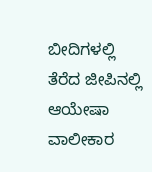ಬೀದಿಗಳಲ್ಲಿ ತೆರೆದ ಜೀಪಿನಲ್ಲಿ ಆಯೇಷಾ ವಾಲೀಕಾರ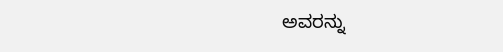ಅವರನ್ನು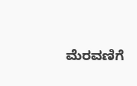ಮೆರವಣಿಗೆ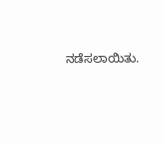ನಡೆಸಲಾಯಿತು.